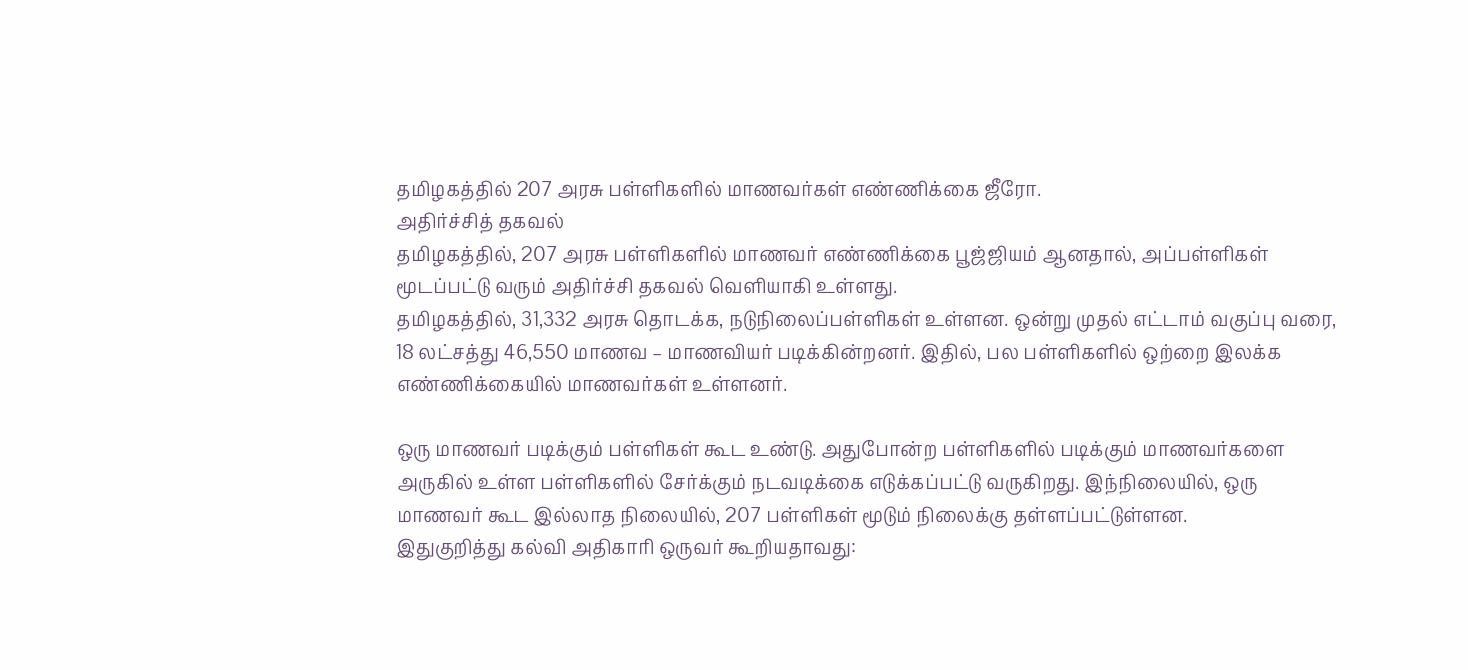தமிழகத்தில் 207 அரசு பள்ளிகளில் மாணவர்கள் எண்ணிக்கை ஜீரோ.
அதிர்ச்சித் தகவல்
தமிழகத்தில், 207 அரசு பள்ளிகளில் மாணவர் எண்ணிக்கை பூஜ்ஜியம் ஆனதால், அப்பள்ளிகள் மூடப்பட்டு வரும் அதிர்ச்சி தகவல் வெளியாகி உள்ளது.
தமிழகத்தில், 31,332 அரசு தொடக்க, நடுநிலைப்பள்ளிகள் உள்ளன. ஒன்று முதல் எட்டாம் வகுப்பு வரை, 18 லட்சத்து 46,550 மாணவ – மாணவியர் படிக்கின்றனர். இதில், பல பள்ளிகளில் ஒற்றை இலக்க எண்ணிக்கையில் மாணவர்கள் உள்ளனர்.

ஒரு மாணவர் படிக்கும் பள்ளிகள் கூட உண்டு. அதுபோன்ற பள்ளிகளில் படிக்கும் மாணவர்களை அருகில் உள்ள பள்ளிகளில் சேர்க்கும் நடவடிக்கை எடுக்கப்பட்டு வருகிறது. இந்நிலையில், ஒரு மாணவர் கூட இல்லாத நிலையில், 207 பள்ளிகள் மூடும் நிலைக்கு தள்ளப்பட்டுள்ளன.
இதுகுறித்து கல்வி அதிகாரி ஒருவர் கூறியதாவது: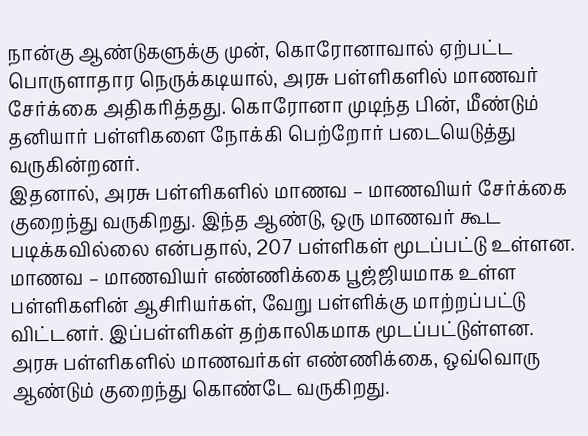நான்கு ஆண்டுகளுக்கு முன், கொரோனாவால் ஏற்பட்ட பொருளாதார நெருக்கடியால், அரசு பள்ளிகளில் மாணவர் சேர்க்கை அதிகரித்தது. கொரோனா முடிந்த பின், மீண்டும் தனியார் பள்ளிகளை நோக்கி பெற்றோர் படையெடுத்து வருகின்றனர்.
இதனால், அரசு பள்ளிகளில் மாணவ – மாணவியர் சேர்க்கை குறைந்து வருகிறது. இந்த ஆண்டு, ஒரு மாணவர் கூட படிக்கவில்லை என்பதால், 207 பள்ளிகள் மூடப்பட்டு உள்ளன.
மாணவ – மாணவியர் எண்ணிக்கை பூஜ்ஜியமாக உள்ள பள்ளிகளின் ஆசிரியர்கள், வேறு பள்ளிக்கு மாற்றப்பட்டு விட்டனர். இப்பள்ளிகள் தற்காலிகமாக மூடப்பட்டுள்ளன.
அரசு பள்ளிகளில் மாணவர்கள் எண்ணிக்கை, ஒவ்வொரு ஆண்டும் குறைந்து கொண்டே வருகிறது.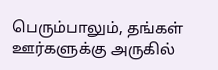பெரும்பாலும், தங்கள் ஊர்களுக்கு அருகில்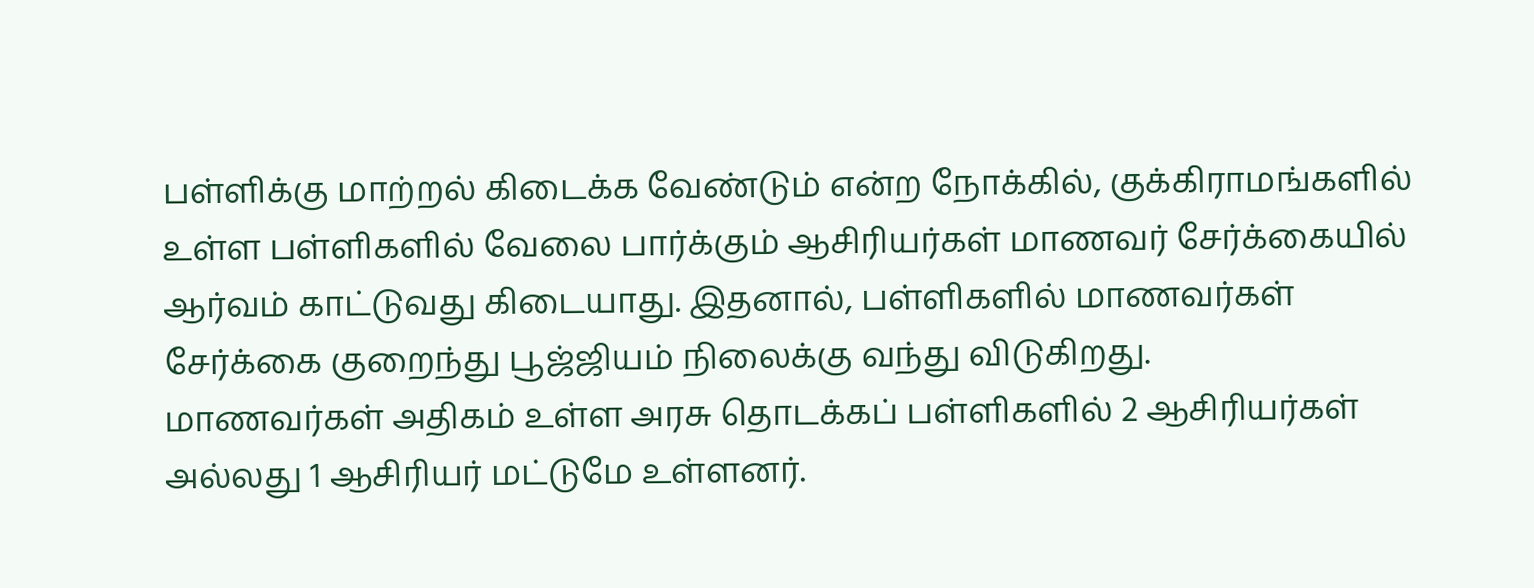பள்ளிக்கு மாற்றல் கிடைக்க வேண்டும் என்ற நோக்கில், குக்கிராமங்களில் உள்ள பள்ளிகளில் வேலை பார்க்கும் ஆசிரியர்கள் மாணவர் சேர்க்கையில் ஆர்வம் காட்டுவது கிடையாது. இதனால், பள்ளிகளில் மாணவர்கள் சேர்க்கை குறைந்து பூஜ்ஜியம் நிலைக்கு வந்து விடுகிறது.
மாணவர்கள் அதிகம் உள்ள அரசு தொடக்கப் பள்ளிகளில் 2 ஆசிரியர்கள் அல்லது 1 ஆசிரியர் மட்டுமே உள்ளனர்.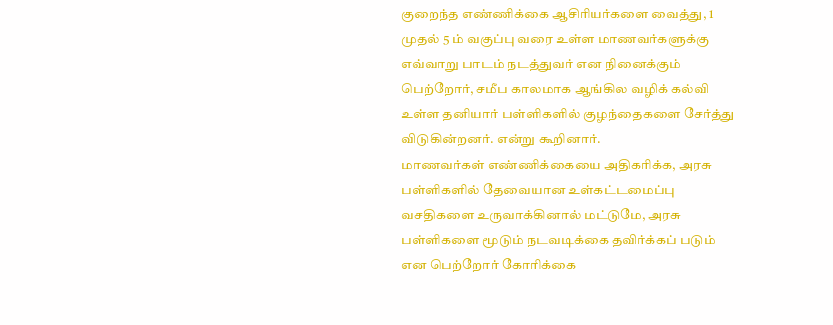குறைந்த எண்ணிக்கை ஆசிரியர்களை வைத்து, 1 முதல் 5 ம் வகுப்பு வரை உள்ள மாணவர்களுக்கு எவ்வாறு பாடம் நடத்துவர் என நினைக்கும் பெற்றோர், சமீப காலமாக ஆங்கில வழிக் கல்வி உள்ள தனியார் பள்ளிகளில் குழந்தைகளை சேர்த்து விடுகின்றனர். என்று கூறினார்.
மாணவர்கள் எண்ணிக்கையை அதிகரிக்க, அரசு பள்ளிகளில் தேவையான உள்கட்டமைப்பு வசதிகளை உருவாக்கினால் மட்டுமே, அரசு பள்ளிகளை மூடும் நடவடிக்கை தவிர்க்கப் படும் என பெற்றோர் கோரிக்கை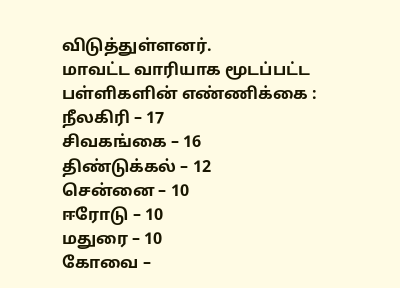விடுத்துள்ளனர்.
மாவட்ட வாரியாக மூடப்பட்ட பள்ளிகளின் எண்ணிக்கை :
நீலகிரி – 17
சிவகங்கை – 16
திண்டுக்கல் – 12
சென்னை – 10
ஈரோடு – 10
மதுரை – 10
கோவை –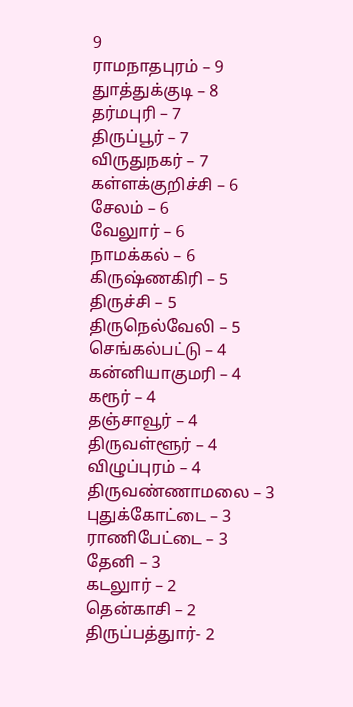9
ராமநாதபுரம் – 9
துாத்துக்குடி – 8
தர்மபுரி – 7
திருப்பூர் – 7
விருதுநகர் – 7
கள்ளக்குறிச்சி – 6
சேலம் – 6
வேலுார் – 6
நாமக்கல் – 6
கிருஷ்ணகிரி – 5
திருச்சி – 5
திருநெல்வேலி – 5
செங்கல்பட்டு – 4
கன்னியாகுமரி – 4
கரூர் – 4
தஞ்சாவூர் – 4
திருவள்ளூர் – 4
விழுப்புரம் – 4
திருவண்ணாமலை – 3
புதுக்கோட்டை – 3
ராணிபேட்டை – 3
தேனி – 3
கடலுார் – 2
தென்காசி – 2
திருப்பத்துார்- 2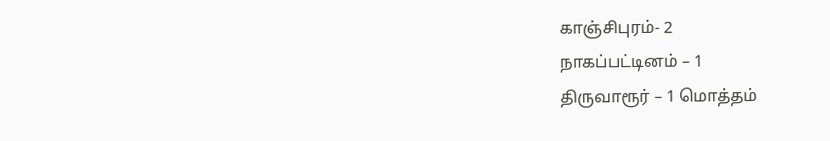காஞ்சிபுரம்- 2
நாகப்பட்டினம் – 1
திருவாரூர் – 1 மொத்தம்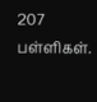207 பள்ளிகள்.